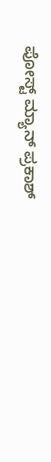ಪೋಸ್ಟ್ ಮ್ಯಾನ್ ಪ್ರಕಾಶ್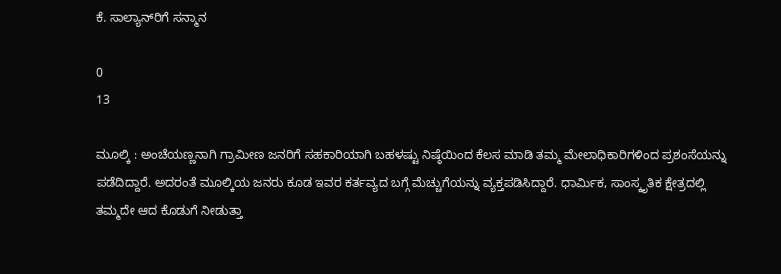ಕೆ. ಸಾಲ್ಯಾನ್‌ರಿಗೆ ಸನ್ಮಾನ

0
13

ಮೂಲ್ಕಿ : ಅಂಚೆಯಣ್ಣನಾಗಿ ಗ್ರಾಮೀಣ ಜನರಿಗೆ ಸಹಕಾರಿಯಾಗಿ ಬಹಳಷ್ಟು ನಿಷ್ಠೆಯಿಂದ ಕೆಲಸ ಮಾಡಿ ತಮ್ಮ ಮೇಲಾಧಿಕಾರಿಗಳಿಂದ ಪ್ರಶಂಸೆಯನ್ನು ಪಡೆದಿದ್ದಾರೆ. ಅದರಂತೆ ಮೂಲ್ಕಿಯ ಜನರು ಕೂಡ ಇವರ ಕರ್ತವ್ಯದ ಬಗ್ಗೆ ಮೆಚ್ಚುಗೆಯನ್ನು ವ್ಯಕ್ತಪಡಿಸಿದ್ದಾರೆ. ಧಾರ್ಮಿಕ, ಸಾಂಸ್ಕೃತಿಕ ಕ್ಷೇತ್ರದಲ್ಲಿ ತಮ್ಮದೇ ಆದ ಕೊಡುಗೆ ನೀಡುತ್ತಾ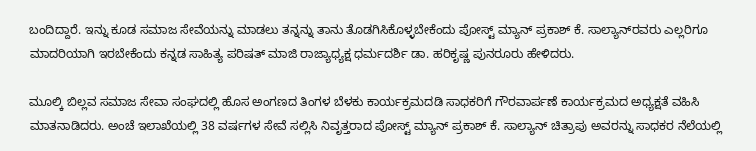ಬಂದಿದ್ದಾರೆ. ಇನ್ನು ಕೂಡ ಸಮಾಜ ಸೇವೆಯನ್ನು ಮಾಡಲು ತನ್ನನ್ನು ತಾನು ತೊಡಗಿಸಿಕೊಳ್ಳಬೇಕೆಂದು ಪೋಸ್ಟ್ ಮ್ಯಾನ್ ಪ್ರಕಾಶ್ ಕೆ. ಸಾಲ್ಯಾನ್‌ರವರು ಎಲ್ಲರಿಗೂ ಮಾದರಿಯಾಗಿ ಇರಬೇಕೆಂದು ಕನ್ನಡ ಸಾಹಿತ್ಯ ಪರಿಷತ್ ಮಾಜಿ ರಾಜ್ಯಾಧ್ಯಕ್ಷ ಧರ್ಮದರ್ಶಿ ಡಾ. ಹರಿಕೃಷ್ಣ ಪುನರೂರು ಹೇಳಿದರು.

ಮೂಲ್ಕಿ ಬಿಲ್ಲವ ಸಮಾಜ ಸೇವಾ ಸಂಘದಲ್ಲಿ ಹೊಸ ಅಂಗಣದ ತಿಂಗಳ ಬೆಳಕು ಕಾರ್ಯಕ್ರಮದಡಿ ಸಾಧಕರಿಗೆ ಗೌರವಾರ್ಪಣೆ ಕಾರ್ಯಕ್ರಮದ ಅಧ್ಯಕ್ಷತೆ ವಹಿಸಿ ಮಾತನಾಡಿದರು. ಅಂಚೆ ಇಲಾಖೆಯಲ್ಲಿ 38 ವರ್ಷಗಳ ಸೇವೆ ಸಲ್ಲಿಸಿ ನಿವೃತ್ತರಾದ ಪೋಸ್ಟ್ ಮ್ಯಾನ್ ಪ್ರಕಾಶ್ ಕೆ. ಸಾಲ್ಯಾನ್ ಚಿತ್ರಾಪು ಅವರನ್ನು ಸಾಧಕರ ನೆಲೆಯಲ್ಲಿ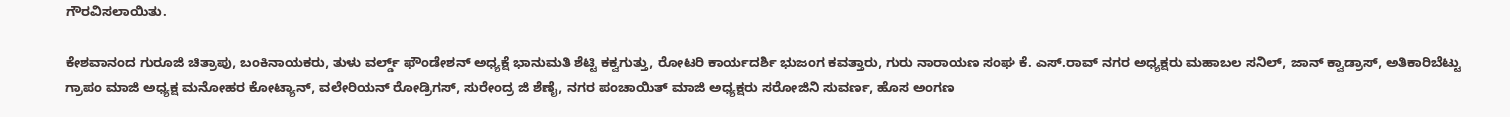ಗೌರವಿಸಲಾಯಿತು.

ಕೇಶವಾನಂದ ಗುರೂಜಿ ಚಿತ್ರಾಪು, ಬಂಕಿನಾಯಕರು, ತುಳು ವರ್ಲ್ಡ್ ಫೌಂಡೇಶನ್ ಅಧ್ಯಕ್ಷೆ ಭಾನುಮತಿ ಶೆಟ್ಟಿ ಕಕ್ವಗುತ್ತು, ರೋಟರಿ ಕಾರ್ಯದರ್ಶಿ ಭುಜಂಗ ಕವತ್ತಾರು, ಗುರು ನಾರಾಯಣ ಸಂಘ ಕೆ. ಎಸ್.ರಾವ್ ನಗರ ಅಧ್ಯಕ್ಷರು ಮಹಾಬಲ ಸನಿಲ್, ಜಾನ್ ಕ್ವಾಡ್ರಾಸ್, ಅತಿಕಾರಿಬೆಟ್ಟು ಗ್ರಾಪಂ ಮಾಜಿ ಅಧ್ಯಕ್ಷ ಮನೋಹರ ಕೋಟ್ಯಾನ್, ವಲೇರಿಯನ್ ರೋಡ್ರಿಗಸ್, ಸುರೇಂದ್ರ ಜಿ ಶೆಣೈ, ನಗರ ಪಂಚಾಯಿತ್ ಮಾಜಿ ಅಧ್ಯಕ್ಷರು ಸರೋಜಿನಿ ಸುವರ್ಣ, ಹೊಸ ಅಂಗಣ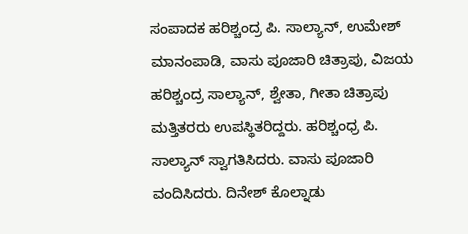ಸಂಪಾದಕ ಹರಿಶ್ಚಂದ್ರ ಪಿ. ಸಾಲ್ಯಾನ್, ಉಮೇಶ್ ಮಾನಂಪಾಡಿ, ವಾಸು ಪೂಜಾರಿ ಚಿತ್ರಾಪು, ವಿಜಯ ಹರಿಶ್ಚಂದ್ರ ಸಾಲ್ಯಾನ್, ಶ್ವೇತಾ, ಗೀತಾ ಚಿತ್ರಾಪು ಮತ್ತಿತರರು ಉಪಸ್ಥಿತರಿದ್ದರು. ಹರಿಶ್ಚಂಧ್ರ ಪಿ. ಸಾಲ್ಯಾನ್ ಸ್ವಾಗತಿಸಿದರು. ವಾಸು ಪೂಜಾರಿ ವಂದಿಸಿದರು. ದಿನೇಶ್ ಕೊಲ್ನಾಡು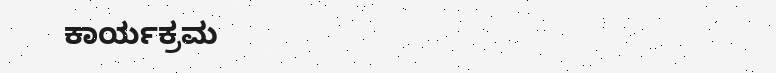ಕಾರ್ಯಕ್ರಮ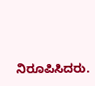ನಿರೂಪಿಸಿದರು.